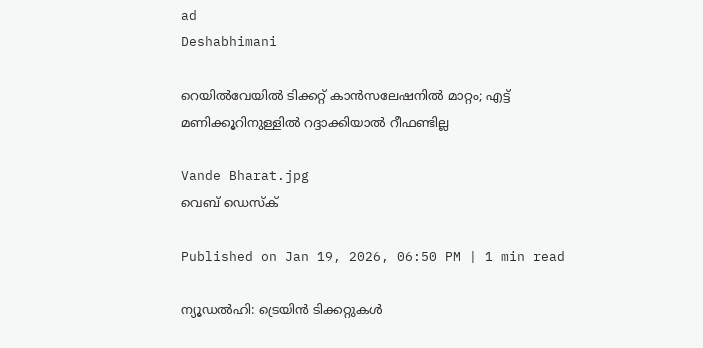ad
Deshabhimani

റെയിൽവേയിൽ ടിക്കറ്റ് കാൻസലേഷനിൽ മാറ്റം; എട്ട് മണിക്കൂറിനുള്ളിൽ റദ്ദാക്കിയാൽ റീഫണ്ടില്ല

Vande Bharat.jpg
വെബ് ഡെസ്ക്

Published on Jan 19, 2026, 06:50 PM | 1 min read

ന്യൂഡൽഹി: ട്രെയിൻ ടിക്കറ്റുകൾ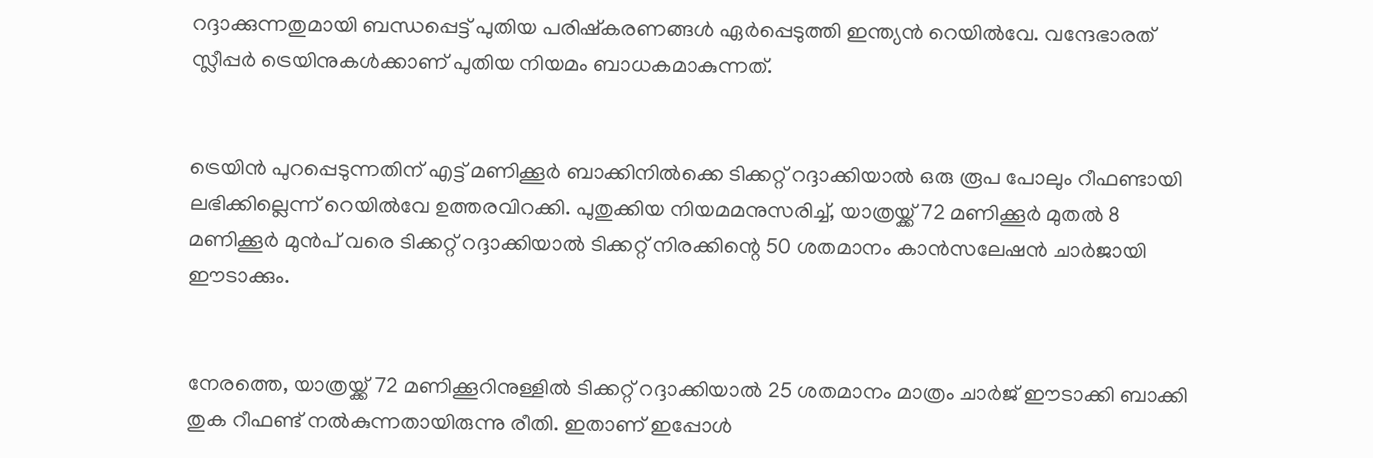റദ്ദാക്കുന്നതുമായി ബന്ധപ്പെട്ട് പുതിയ പരിഷ്‌കരണങ്ങൾ ഏർപ്പെടുത്തി ഇന്ത്യൻ റെയിൽവേ. വന്ദേഭാരത് സ്ലീപ്പർ ട്രെയിനുകൾക്കാണ് പുതിയ നിയമം ബാധകമാകുന്നത്.


ട്രെയിൻ പുറപ്പെടുന്നതിന് എട്ട് മണിക്കൂർ ബാക്കിനിൽക്കെ ടിക്കറ്റ് റദ്ദാക്കിയാൽ ഒരു രൂപ പോലും റീഫണ്ടായി ലഭിക്കില്ലെന്ന് റെയിൽവേ ഉത്തരവിറക്കി. പുതുക്കിയ നിയമമനുസരിച്ച്, യാത്രയ്ക്ക് 72 മണിക്കൂർ മുതൽ 8 മണിക്കൂർ മുൻപ് വരെ ടിക്കറ്റ് റദ്ദാക്കിയാൽ ടിക്കറ്റ് നിരക്കിന്റെ 50 ശതമാനം കാൻസലേഷൻ ചാർജായി ഈടാക്കും.


നേരത്തെ, യാത്രയ്ക്ക് 72 മണിക്കൂറിനുള്ളിൽ ടിക്കറ്റ് റദ്ദാക്കിയാൽ 25 ശതമാനം മാത്രം ചാർജ് ഈടാക്കി ബാക്കി തുക റീഫണ്ട് നൽകുന്നതായിരുന്നു രീതി. ഇതാണ് ഇപ്പോൾ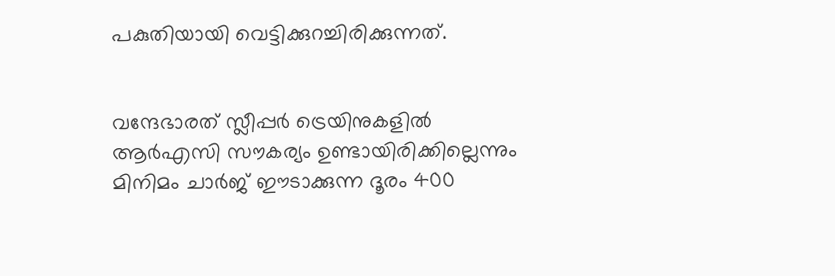പകുതിയായി വെട്ടിക്കുറച്ചിരിക്കുന്നത്.


വന്ദേഭാരത് സ്ലീപ്പർ ട്രെയിനുകളിൽ ആർഎസി സൗകര്യം ഉണ്ടായിരിക്കില്ലെന്നും മിനിമം ചാർജ് ഈടാക്കുന്ന ദൂരം 400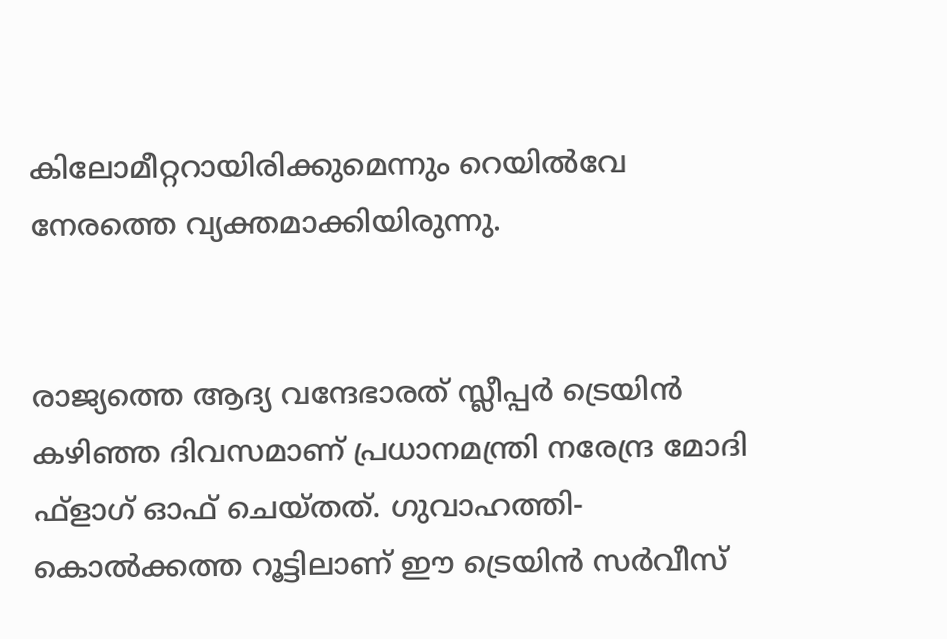കിലോമീറ്ററായിരിക്കുമെന്നും റെയിൽവേ നേരത്തെ വ്യക്തമാക്കിയിരുന്നു.


രാജ്യത്തെ ആദ്യ വന്ദേഭാരത് സ്ലീപ്പർ ട്രെയിൻ കഴിഞ്ഞ ദിവസമാണ് പ്രധാനമന്ത്രി നരേന്ദ്ര മോദി ഫ്‌ളാഗ് ഓഫ് ചെയ്തത്. ഗുവാഹത്തി-കൊൽക്കത്ത റൂട്ടിലാണ് ഈ ട്രെയിൻ സർവീസ്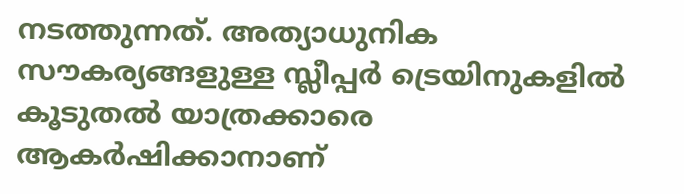നടത്തുന്നത്. അത്യാധുനിക സൗകര്യങ്ങളുള്ള സ്ലീപ്പർ ട്രെയിനുകളിൽ കൂടുതൽ യാത്രക്കാരെ ആകർഷിക്കാനാണ്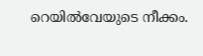റെയിൽവേയുടെ നീക്കം.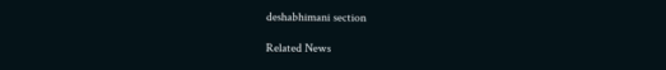deshabhimani section

Related News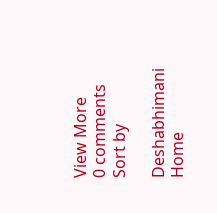View More
0 comments
Sort by

Deshabhimani
Home